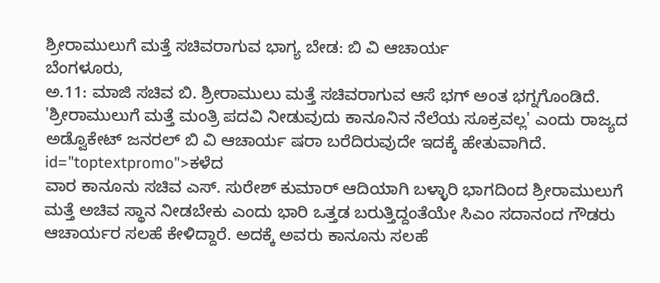ಶ್ರೀರಾಮುಲುಗೆ ಮತ್ತೆ ಸಚಿವರಾಗುವ ಭಾಗ್ಯ ಬೇಡ: ಬಿ ವಿ ಆಚಾರ್ಯ
ಬೆಂಗಳೂರು,
ಅ.11: ಮಾಜಿ ಸಚಿವ ಬಿ. ಶ್ರೀರಾಮುಲು ಮತ್ತೆ ಸಚಿವರಾಗುವ ಆಸೆ ಭಗ್ ಅಂತ ಭಗ್ನಗೊಂಡಿದೆ. 'ಶ್ರೀರಾಮುಲುಗೆ ಮತ್ತೆ ಮಂತ್ರಿ ಪದವಿ ನೀಡುವುದು ಕಾನೂನಿನ ನೆಲೆಯ ಸೂಕ್ರವಲ್ಲ' ಎಂದು ರಾಜ್ಯದ ಅಡ್ವೊಕೇಟ್ ಜನರಲ್ ಬಿ ವಿ ಆಚಾರ್ಯ ಷರಾ ಬರೆದಿರುವುದೇ ಇದಕ್ಕೆ ಹೇತುವಾಗಿದೆ. id="toptextpromo">ಕಳೆದ
ವಾರ ಕಾನೂನು ಸಚಿವ ಎಸ್. ಸುರೇಶ್ ಕುಮಾರ್ ಆದಿಯಾಗಿ ಬಳ್ಳಾರಿ ಭಾಗದಿಂದ ಶ್ರೀರಾಮುಲುಗೆ ಮತ್ತೆ ಅಚಿವ ಸ್ಥಾನ ನೀಡಬೇಕು ಎಂದು ಭಾರಿ ಒತ್ತಡ ಬರುತ್ತಿದ್ದಂತೆಯೇ ಸಿಎಂ ಸದಾನಂದ ಗೌಡರು ಆಚಾರ್ಯರ ಸಲಹೆ ಕೇಳಿದ್ದಾರೆ. ಅದಕ್ಕೆ ಅವರು ಕಾನೂನು ಸಲಹೆ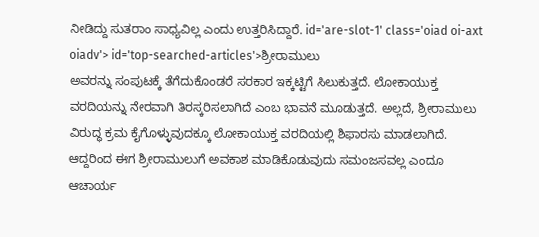ನೀಡಿದ್ದು ಸುತರಾಂ ಸಾಧ್ಯವಿಲ್ಲ ಎಂದು ಉತ್ತರಿಸಿದ್ದಾರೆ. id='are-slot-1' class='oiad oi-axt oiadv'> id='top-searched-articles'>ಶ್ರೀರಾಮುಲು
ಅವರನ್ನು ಸಂಪುಟಕ್ಕೆ ತೆಗೆದುಕೊಂಡರೆ ಸರಕಾರ ಇಕ್ಕಟ್ಟಿಗೆ ಸಿಲುಕುತ್ತದೆ. ಲೋಕಾಯುಕ್ತ ವರದಿಯನ್ನು ನೇರವಾಗಿ ತಿರಸ್ಕರಿಸಲಾಗಿದೆ ಎಂಬ ಭಾವನೆ ಮೂಡುತ್ತದೆ. ಅಲ್ಲದೆ, ಶ್ರೀರಾಮುಲು ವಿರುದ್ಧ ಕ್ರಮ ಕೈಗೊಳ್ಳುವುದಕ್ಕೂ ಲೋಕಾಯುಕ್ತ ವರದಿಯಲ್ಲಿ ಶಿಫಾರಸು ಮಾಡಲಾಗಿದೆ. ಆದ್ದರಿಂದ ಈಗ ಶ್ರೀರಾಮುಲುಗೆ ಅವಕಾಶ ಮಾಡಿಕೊಡುವುದು ಸಮಂಜಸವಲ್ಲ ಎಂದೂ ಆಚಾರ್ಯ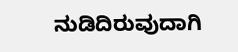ನುಡಿದಿರುವುದಾಗಿ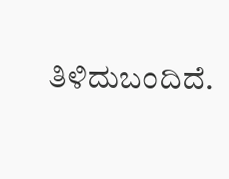ತಿಳಿದುಬಂದಿದೆ.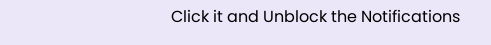Click it and Unblock the Notifications